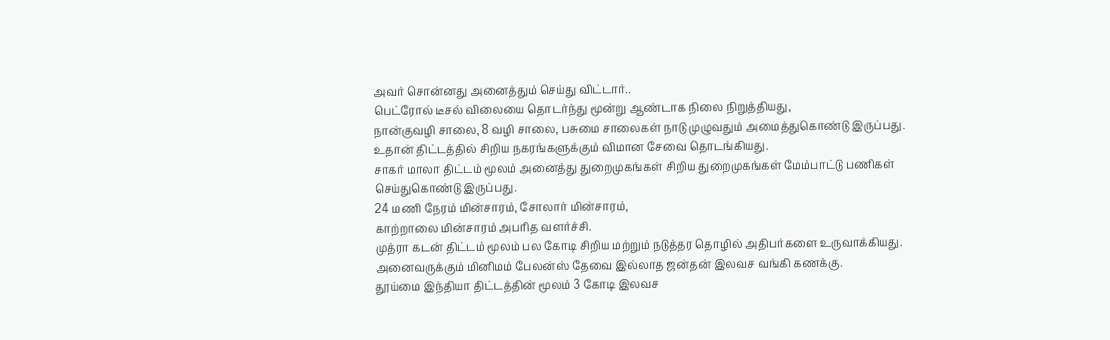அவர் சொன்னது அனைத்தும் செய்து விட்டார்..
பெட்ரோல் டீசல் விலையை தொடர்ந்து மூன்று ஆண்டாக நிலை நிறுத்தியது,
நான்குவழி சாலை, 8 வழி சாலை, பசுமை சாலைகள் நாடு முழுவதும் அமைத்துகொண்டு இருப்பது.
உதான் திட்டத்தில் சிறிய நகரங்களுக்கும் விமான சேவை தொடங்கியது.
சாகர் மாலா திட்டம் மூலம் அனைத்து துறைமுகங்கள் சிறிய துறைமுகங்கள் மேம்பாட்டு பணிகள் செய்துகொண்டு இருப்பது.
24 மணி நேரம் மின்சாரம், சோலார் மின்சாரம்,
காற்றாலை மின்சாரம் அபரித வளர்ச்சி.
முத்ரா கடன் திட்டம் மூலம் பல கோடி சிறிய மற்றும் நடுத்தர தொழில் அதிபர்களை உருவாக்கியது.
அனைவருக்கும் மினிமம் பேலன்ஸ் தேவை இல்லாத ஜன்தன் இலவச வங்கி கணக்கு.
தூய்மை இந்தியா திட்டத்தின் மூலம் 3 கோடி இலவச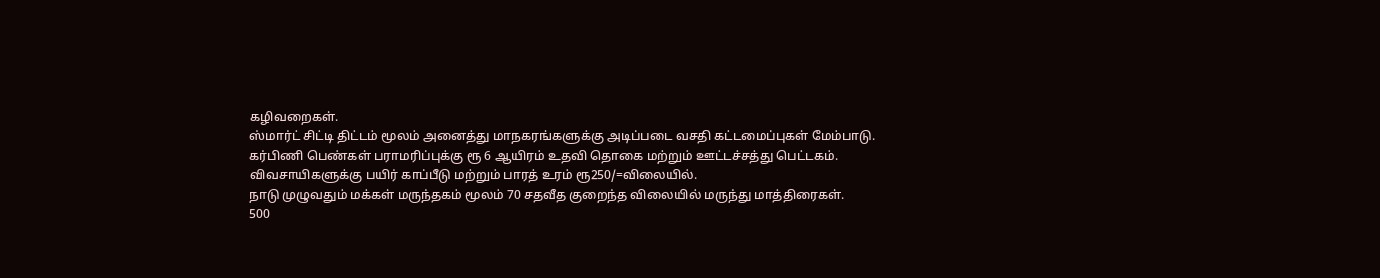கழிவறைகள்.
ஸ்மார்ட் சிட்டி திட்டம் மூலம் அனைத்து மாநகரங்களுக்கு அடிப்படை வசதி கட்டமைப்புகள் மேம்பாடு.
கர்பிணி பெண்கள் பராமரிப்புக்கு ரூ 6 ஆயிரம் உதவி தொகை மற்றும் ஊட்டச்சத்து பெட்டகம்.
விவசாயிகளுக்கு பயிர் காப்பீடு மற்றும் பாரத் உரம் ரூ250/=விலையில்.
நாடு முழுவதும் மக்கள் மருந்தகம் மூலம் 70 சதவீத குறைந்த விலையில் மருந்து மாத்திரைகள்.
500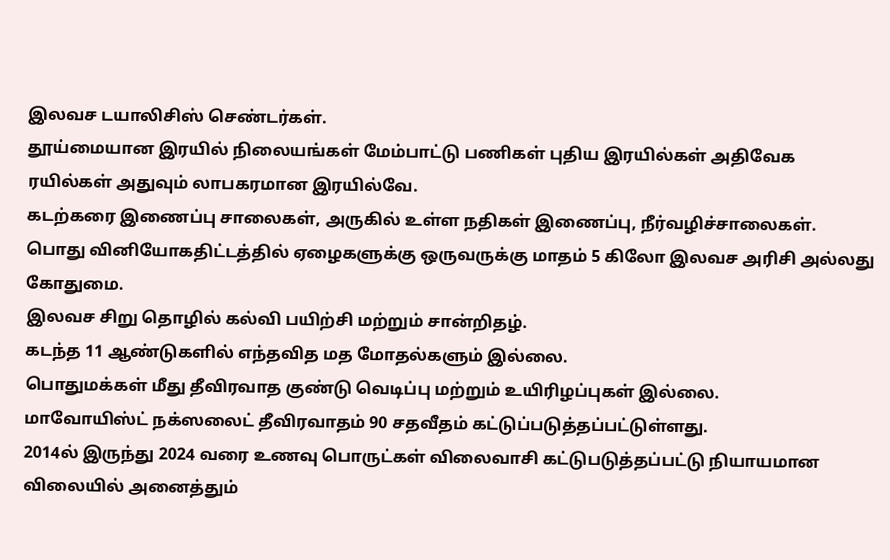இலவச டயாலிசிஸ் செண்டர்கள்.
தூய்மையான இரயில் நிலையங்கள் மேம்பாட்டு பணிகள் புதிய இரயில்கள் அதிவேக ரயில்கள் அதுவும் லாபகரமான இரயில்வே.
கடற்கரை இணைப்பு சாலைகள், அருகில் உள்ள நதிகள் இணைப்பு, நீர்வழிச்சாலைகள்.
பொது வினியோகதிட்டத்தில் ஏழைகளுக்கு ஒருவருக்கு மாதம் 5 கிலோ இலவச அரிசி அல்லது கோதுமை.
இலவச சிறு தொழில் கல்வி பயிற்சி மற்றும் சான்றிதழ்.
கடந்த 11 ஆண்டுகளில் எந்தவித மத மோதல்களும் இல்லை.
பொதுமக்கள் மீது தீவிரவாத குண்டு வெடிப்பு மற்றும் உயிரிழப்புகள் இல்லை.
மாவோயிஸ்ட் நக்ஸலைட் தீவிரவாதம் 90 சதவீதம் கட்டுப்படுத்தப்பட்டுள்ளது.
2014ல் இருந்து 2024 வரை உணவு பொருட்கள் விலைவாசி கட்டுபடுத்தப்பட்டு நியாயமான விலையில் அனைத்தும்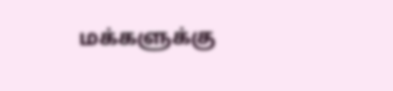மக்களுக்கு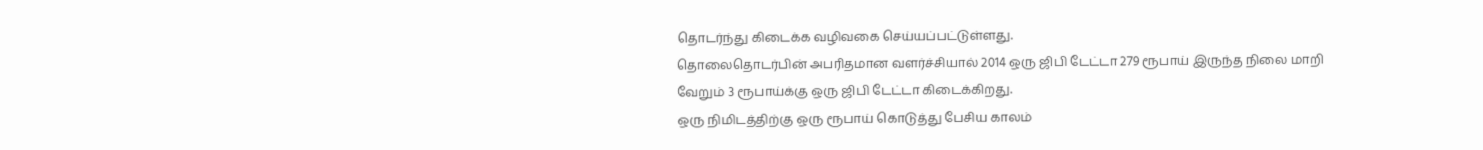தொடர்ந்து கிடைக்க வழிவகை செய்யப்பட்டுள்ளது.
தொலைதொடர்பின் அபரிதமான வளர்ச்சியால் 2014 ஒரு ஜிபி டேட்டா 279 ரூபாய் இருந்த நிலை மாறி வேறும் 3 ரூபாய்க்கு ஒரு ஜிபி டேட்டா கிடைக்கிறது.
ஒரு நிமிடத்திற்கு ஒரு ரூபாய் கொடுத்து பேசிய காலம்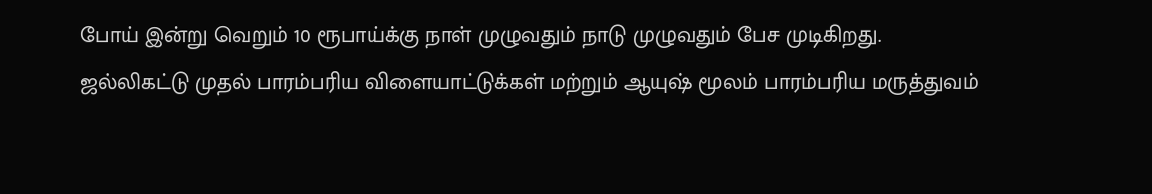போய் இன்று வெறும் 10 ரூபாய்க்கு நாள் முழுவதும் நாடு முழுவதும் பேச முடிகிறது.
ஜல்லிகட்டு முதல் பாரம்பரிய விளையாட்டுக்கள் மற்றும் ஆயுஷ் மூலம் பாரம்பரிய மருத்துவம்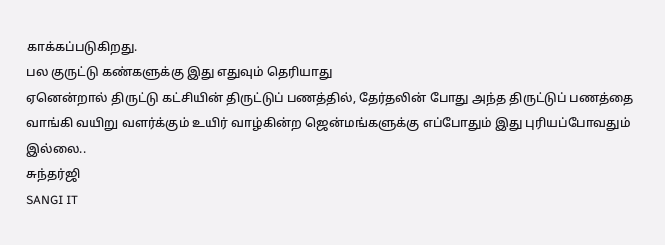காக்கப்படுகிறது.
பல குருட்டு கண்களுக்கு இது எதுவும் தெரியாது
ஏனென்றால் திருட்டு கட்சியின் திருட்டுப் பணத்தில், தேர்தலின் போது அந்த திருட்டுப் பணத்தை வாங்கி வயிறு வளர்க்கும் உயிர் வாழ்கின்ற ஜென்மங்களுக்கு எப்போதும் இது புரியப்போவதும் இல்லை..
சுந்தர்ஜி
SANGI IT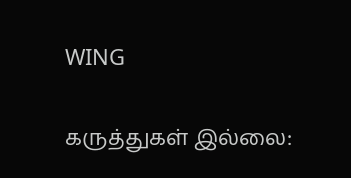WING

கருத்துகள் இல்லை: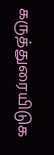கருத்துரையிடுக